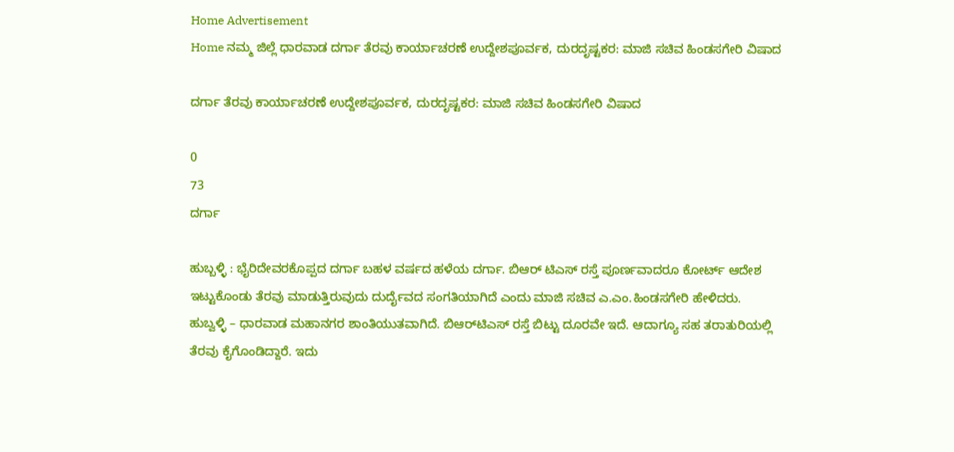Home Advertisement
Home ನಮ್ಮ ಜಿಲ್ಲೆ ಧಾರವಾಡ ದರ್ಗಾ ತೆರವು ಕಾರ್ಯಾಚರಣೆ ಉದ್ದೇಶಪೂರ್ವಕ, ದುರದೃಷ್ಟಕರ: ಮಾಜಿ ಸಚಿವ ಹಿಂಡಸಗೇರಿ ವಿಷಾದ

ದರ್ಗಾ ತೆರವು ಕಾರ್ಯಾಚರಣೆ ಉದ್ದೇಶಪೂರ್ವಕ, ದುರದೃಷ್ಟಕರ: ಮಾಜಿ ಸಚಿವ ಹಿಂಡಸಗೇರಿ ವಿಷಾದ

0
73
ದರ್ಗಾ

ಹುಬ್ಬಳ್ಳಿ : ಭೈರಿದೇವರಕೊಪ್ಪದ ದರ್ಗಾ ಬಹಳ ವರ್ಷದ ಹಳೆಯ ದರ್ಗಾ. ಬಿಆರ್ ಟಿಎಸ್ ರಸ್ತೆ ಪೂರ್ಣವಾದರೂ ಕೋರ್ಟ್ ಆದೇಶ ಇಟ್ಟುಕೊಂಡು ತೆರವು ಮಾಡುತ್ತಿರುವುದು ದುರ್ದೈವದ ಸಂಗತಿಯಾಗಿದೆ ಎಂದು ಮಾಜಿ ಸಚಿವ ಎ.ಎಂ.ಹಿಂಡಸಗೇರಿ ಹೇಳಿದರು.
ಹುಬ್ವಳ್ಳಿ – ಧಾರವಾಡ ಮಹಾನಗರ ಶಾಂತಿಯುತವಾಗಿದೆ. ಬಿಆರ್‌ಟಿಎಸ್ ರಸ್ತೆ ಬಿಟ್ಟು ದೂರವೇ ಇದೆ. ಆದಾಗ್ಯೂ ಸಹ ತರಾತುರಿಯಲ್ಲಿ ತೆರವು ಕೈಗೊಂಡಿದ್ದಾರೆ. ಇದು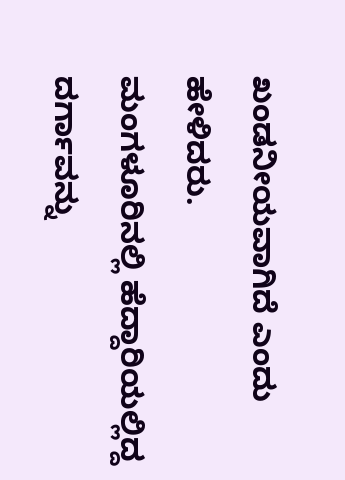ಖಂಡನೀಯವಾಗಿದೆ ಎಂದು ಹೇಳಿದರು.
ಮಂಗಳೂರಿನಲ್ಲಿ ಹೆದ್ದಾರಿಯಲ್ಲಿದ್ದ ದರ್ಗಾವನ್ನು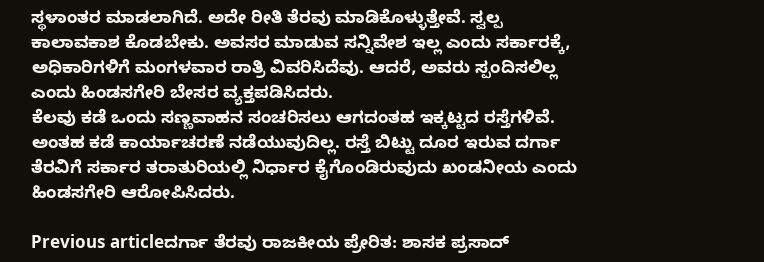ಸ್ಥಳಾಂತರ ಮಾಡಲಾಗಿದೆ. ಅದೇ ರೀತಿ ತೆರವು ಮಾಡಿಕೊಳ್ಳುತ್ತೇವೆ. ಸ್ವಲ್ಪ ಕಾಲಾವಕಾಶ ಕೊಡಬೇಕು. ಅವಸರ ಮಾಡುವ ಸನ್ನಿವೇಶ ಇಲ್ಲ ಎಂದು ಸರ್ಕಾರಕ್ಕೆ, ಅಧಿಕಾರಿಗಳಿಗೆ ಮಂಗಳವಾರ ರಾತ್ರಿ ವಿವರಿಸಿದೆವು. ಆದರೆ, ಅವರು ಸ್ಪಂದಿಸಲಿಲ್ಲ ಎಂದು ಹಿಂಡಸಗೇರಿ ಬೇಸರ ವ್ಯಕ್ತಪಡಿಸಿದರು.
ಕೆಲವು ಕಡೆ ಒಂದು ಸಣ್ಣವಾಹನ ಸಂಚರಿಸಲು ಆಗದಂತಹ ಇಕ್ಕಟ್ಟದ ರಸ್ತೆಗಳಿವೆ. ಅಂತಹ ಕಡೆ ಕಾರ್ಯಾಚರಣೆ ನಡೆಯುವುದಿಲ್ಲ. ರಸ್ತೆ ಬಿಟ್ಟು ದೂರ ಇರುವ ದರ್ಗಾ ತೆರವಿಗೆ ಸರ್ಕಾರ ತರಾತುರಿಯಲ್ಲಿ ನಿರ್ಧಾರ ಕೈಗೊಂಡಿರುವುದು ಖಂಡನೀಯ ಎಂದು ಹಿಂಡಸಗೇರಿ ಆರೋಪಿಸಿದರು.

Previous articleದರ್ಗಾ ತೆರವು ರಾಜಕೀಯ ಪ್ರೇರಿತ: ಶಾಸಕ ಪ್ರಸಾದ್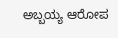ಅಬ್ಬಯ್ಯ ಆರೋಪ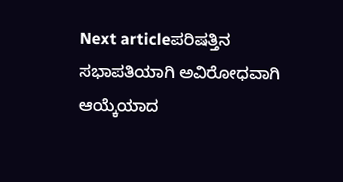Next articleಪರಿಷತ್ತಿನ ಸಭಾಪತಿಯಾಗಿ ಅವಿರೋಧವಾಗಿ ಆಯ್ಕೆಯಾದ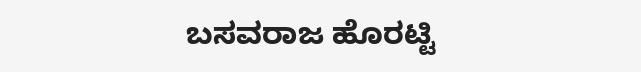ಬಸವರಾಜ ಹೊರಟ್ಟಿ